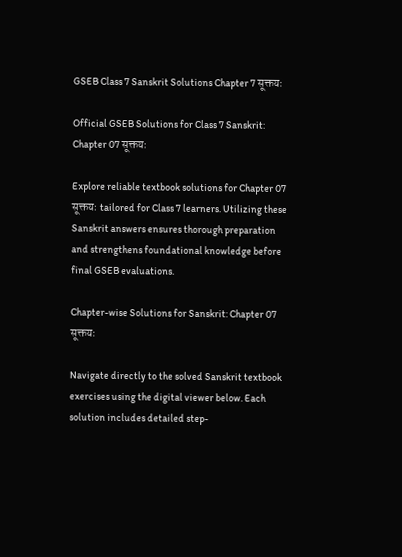GSEB Class 7 Sanskrit Solutions Chapter 7 सूक्तयः

Official GSEB Solutions for Class 7 Sanskrit: Chapter 07 सूक्तयः

Explore reliable textbook solutions for Chapter 07 सूक्तयः tailored for Class 7 learners. Utilizing these Sanskrit answers ensures thorough preparation and strengthens foundational knowledge before final GSEB evaluations.

Chapter-wise Solutions for Sanskrit: Chapter 07 सूक्तयः

Navigate directly to the solved Sanskrit textbook exercises using the digital viewer below. Each solution includes detailed step-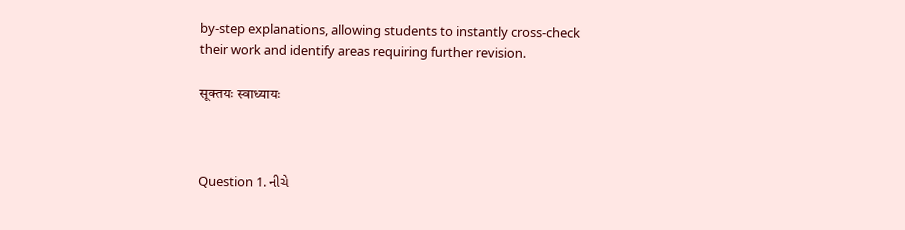by-step explanations, allowing students to instantly cross-check their work and identify areas requiring further revision.

सूक्तयः स्वाध्यायः



Question 1. નીચે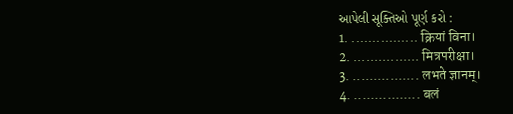આપેલી સૂક્તિઓ પૂર્ણ કરો :
1. ................ क्रियां विना।
2. ................ मित्रपरीक्षा।
3. ................ लभते ज्ञानम्।
4. ................ बलं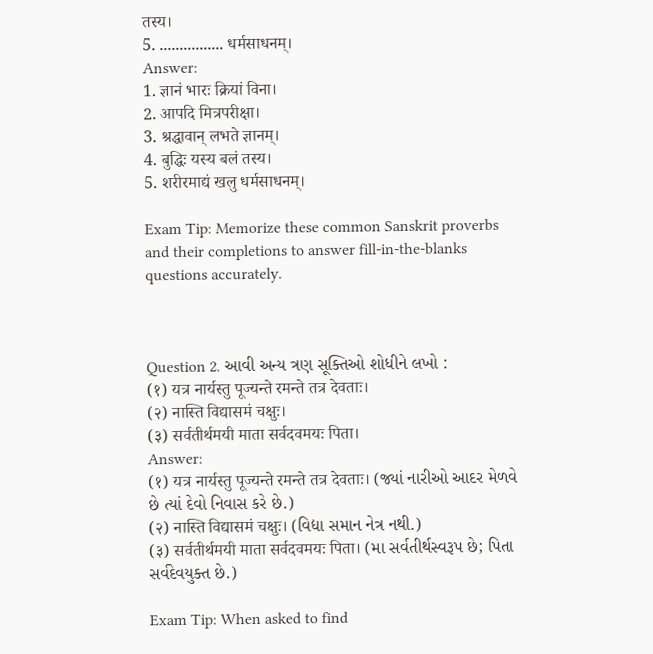तस्य।
5. ................ धर्मसाधनम्।
Answer:
1. ज्ञानं भारः क्रियां विना।
2. आपदि मित्रपरीक्षा।
3. श्रद्धावान् लभते ज्ञानम्।
4. बुद्धिः यस्य बलं तस्य।
5. शरीरमाद्यं खलु धर्मसाधनम्।

Exam Tip: Memorize these common Sanskrit proverbs and their completions to answer fill-in-the-blanks questions accurately.



Question 2. આવી અન્ય ત્રણ સૂક્તિઓ શોધીને લખો :
(१) यत्र नार्यस्तु पूज्यन्ते रमन्ते तत्र देवताः।
(२) नास्ति विद्यासमं चक्षुः।
(३) सर्वतीर्थमयी माता सर्वदवमयः पिता।
Answer:
(१) यत्र नार्यस्तु पूज्यन्ते रमन्ते तत्र देवताः। (જ્યાં નારીઓ આદર મેળવે છે ત્યાં દેવો નિવાસ કરે છે.)
(२) नास्ति विद्यासमं चक्षुः। (વિદ્યા સમાન નેત્ર નથી.)
(३) सर्वतीर्थमयी माता सर्वदवमयः पिता। (મા સર્વતીર્થસ્વરૂપ છે; પિતા સર્વદેવયુક્ત છે.)

Exam Tip: When asked to find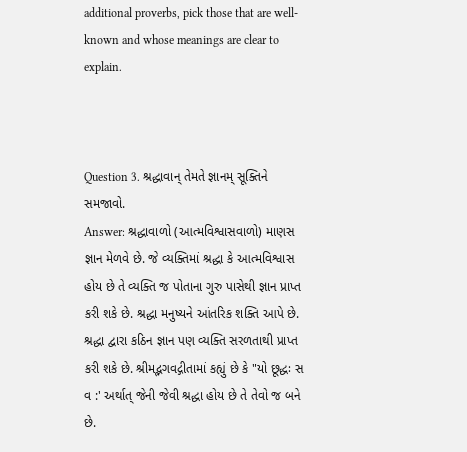additional proverbs, pick those that are well-known and whose meanings are clear to explain.



Question 3. શ્રદ્ધાવાન્ તેમતે જ્ઞાનમ્ સૂક્તિને સમજાવો.
Answer: શ્રદ્ધાવાળો (આત્મવિશ્વાસવાળો) માણસ જ્ઞાન મેળવે છે. જે વ્યક્તિમાં શ્રદ્ધા કે આત્મવિશ્વાસ હોય છે તે વ્યક્તિ જ પોતાના ગુરુ પાસેથી જ્ઞાન પ્રાપ્ત કરી શકે છે. શ્રદ્ધા મનુષ્યને આંતરિક શક્તિ આપે છે. શ્રદ્ધા દ્વારા કઠિન જ્ઞાન પણ વ્યક્તિ સરળતાથી પ્રાપ્ત કરી શકે છે. શ્રીમદ્ભગવદ્ગીતામાં કહ્યું છે કે "યો છૂદ્ધઃ સ વ :' અર્થાત્ જેની જેવી શ્રદ્ધા હોય છે તે તેવો જ બને છે.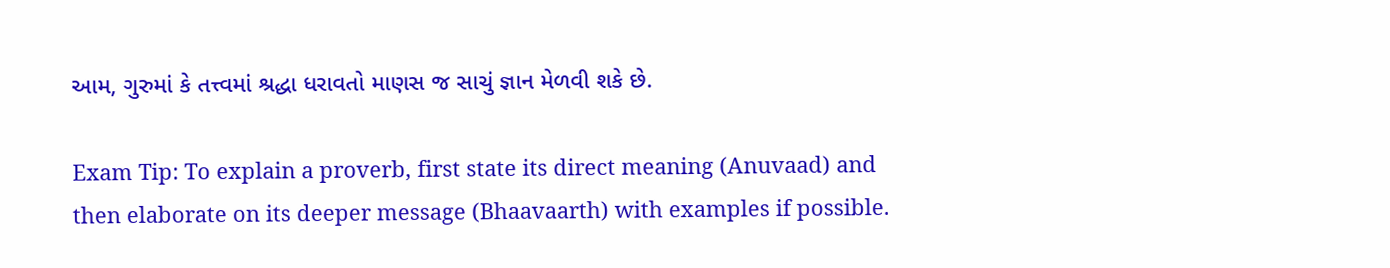આમ, ગુરુમાં કે તત્ત્વમાં શ્રદ્ધા ધરાવતો માણસ જ સાચું જ્ઞાન મેળવી શકે છે.

Exam Tip: To explain a proverb, first state its direct meaning (Anuvaad) and then elaborate on its deeper message (Bhaavaarth) with examples if possible.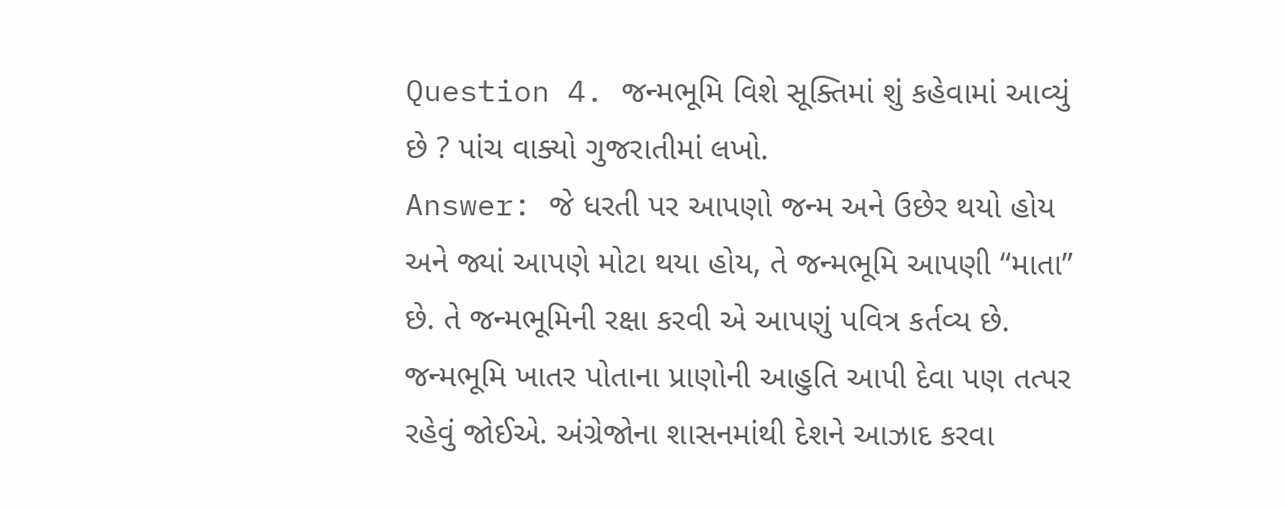Question 4. જન્મભૂમિ વિશે સૂક્તિમાં શું કહેવામાં આવ્યું છે ? પાંચ વાક્યો ગુજરાતીમાં લખો.
Answer: જે ધરતી પર આપણો જન્મ અને ઉછેર થયો હોય અને જ્યાં આપણે મોટા થયા હોય, તે જન્મભૂમિ આપણી “માતા” છે. તે જન્મભૂમિની રક્ષા કરવી એ આપણું પવિત્ર કર્તવ્ય છે. જન્મભૂમિ ખાતર પોતાના પ્રાણોની આહુતિ આપી દેવા પણ તત્પર રહેવું જોઈએ. અંગ્રેજોના શાસનમાંથી દેશને આઝાદ કરવા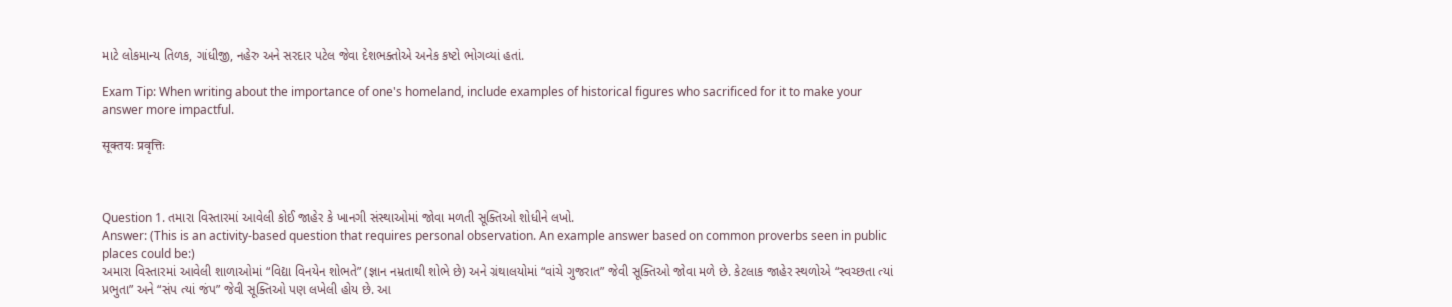માટે લોકમાન્ય તિળક, ગાંધીજી, નહેરુ અને સરદાર પટેલ જેવા દેશભક્તોએ અનેક કષ્ટો ભોગવ્યાં હતાં.

Exam Tip: When writing about the importance of one's homeland, include examples of historical figures who sacrificed for it to make your answer more impactful.

सूक्तयः प्रवृत्तिः



Question 1. તમારા વિસ્તારમાં આવેલી કોઈ જાહેર કે ખાનગી સંસ્થાઓમાં જોવા મળતી સૂક્તિઓ શોધીને લખો.
Answer: (This is an activity-based question that requires personal observation. An example answer based on common proverbs seen in public places could be:)
અમારા વિસ્તારમાં આવેલી શાળાઓમાં “વિદ્યા વિનયેન શોભતે” (જ્ઞાન નમ્રતાથી શોભે છે) અને ગ્રંથાલયોમાં “વાંચે ગુજરાત” જેવી સૂક્તિઓ જોવા મળે છે. કેટલાક જાહેર સ્થળોએ “સ્વચ્છતા ત્યાં પ્રભુતા” અને “સંપ ત્યાં જંપ” જેવી સૂક્તિઓ પણ લખેલી હોય છે. આ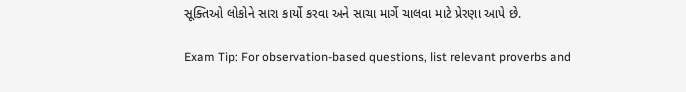સૂક્તિઓ લોકોને સારા કાર્યો કરવા અને સાચા માર્ગે ચાલવા માટે પ્રેરણા આપે છે.

Exam Tip: For observation-based questions, list relevant proverbs and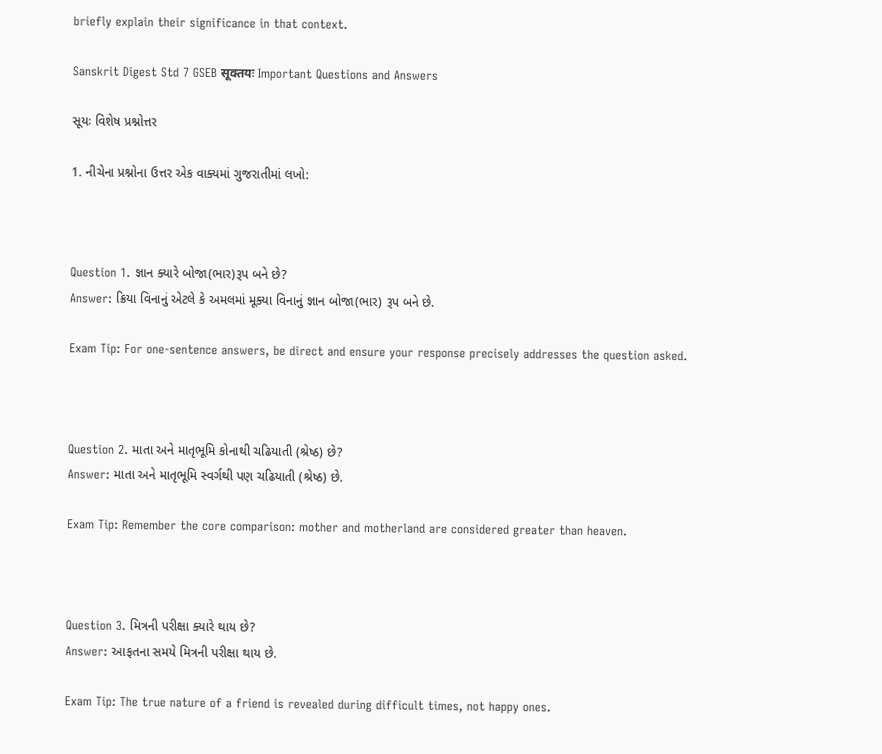briefly explain their significance in that context.

Sanskrit Digest Std 7 GSEB सूक्तयः Important Questions and Answers

સૂયઃ વિશેષ પ્રશ્નોત્તર

1. નીચેના પ્રશ્નોના ઉત્તર એક વાક્યમાં ગુજરાતીમાં લખો:



Question 1. જ્ઞાન ક્યારે બોજા(ભાર)રૂપ બને છે?
Answer: ક્રિયા વિનાનું એટલે કે અમલમાં મૂક્યા વિનાનું જ્ઞાન બોજા(ભાર) રૂપ બને છે.

Exam Tip: For one-sentence answers, be direct and ensure your response precisely addresses the question asked.



Question 2. માતા અને માતૃભૂમિ કોનાથી ચઢિયાતી (શ્રેષ્ઠ) છે?
Answer: માતા અને માતૃભૂમિ સ્વર્ગથી પણ ચઢિયાતી (શ્રેષ્ઠ) છે.

Exam Tip: Remember the core comparison: mother and motherland are considered greater than heaven.



Question 3. મિત્રની પરીક્ષા ક્યારે થાય છે?
Answer: આફતના સમયે મિત્રની પરીક્ષા થાય છે.

Exam Tip: The true nature of a friend is revealed during difficult times, not happy ones.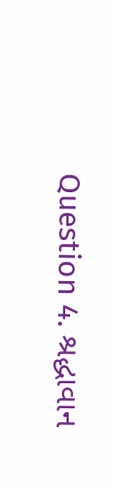Question 4. શ્રદ્ધાવાન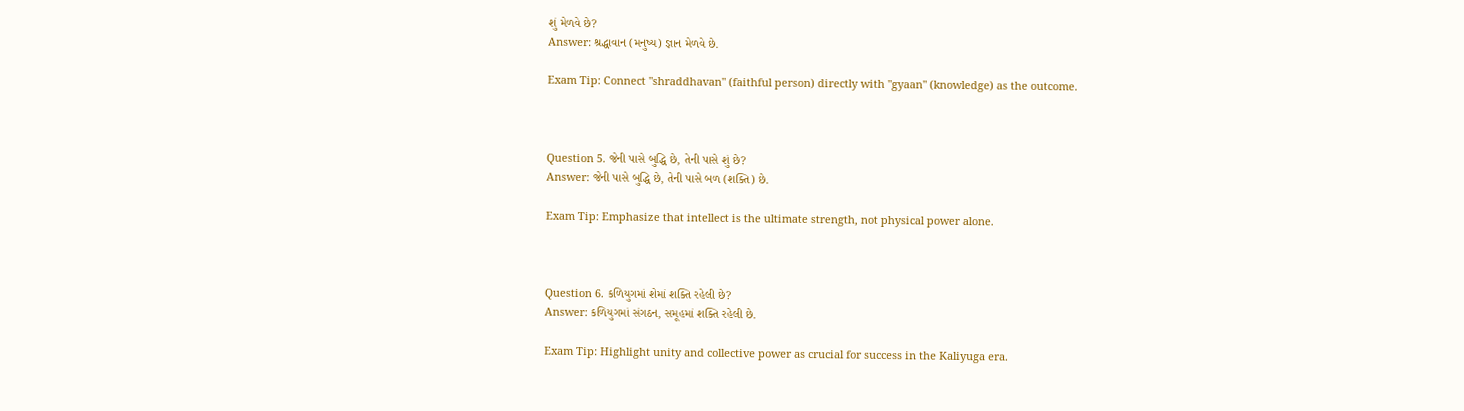શું મેળવે છે?
Answer: શ્રદ્ધાવાન (મનુષ્ય) જ્ઞાન મેળવે છે.

Exam Tip: Connect "shraddhavan" (faithful person) directly with "gyaan" (knowledge) as the outcome.



Question 5. જેની પાસે બુદ્ધિ છે, તેની પાસે શું છે?
Answer: જેની પાસે બુદ્ધિ છે, તેની પાસે બળ (શક્તિ) છે.

Exam Tip: Emphasize that intellect is the ultimate strength, not physical power alone.



Question 6. કળિયુગમાં શેમાં શક્તિ રહેલી છે?
Answer: કળિયુગમાં સંગઠન, સમૂહમાં શક્તિ રહેલી છે.

Exam Tip: Highlight unity and collective power as crucial for success in the Kaliyuga era.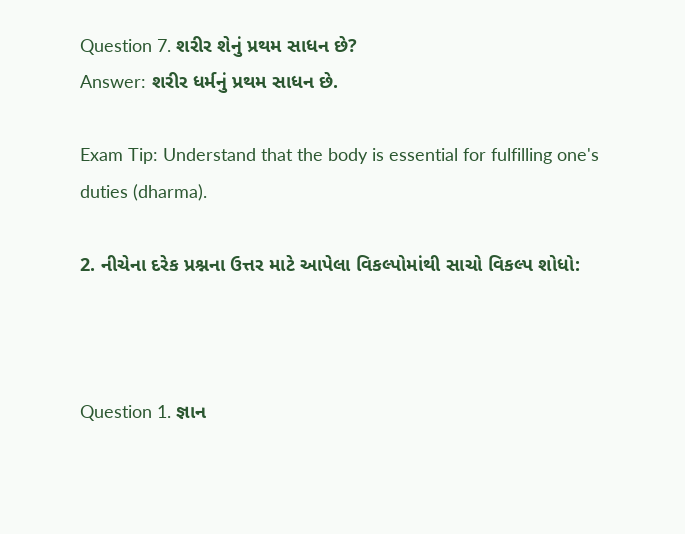Question 7. શરીર શેનું પ્રથમ સાધન છે?
Answer: શરીર ધર્મનું પ્રથમ સાધન છે.

Exam Tip: Understand that the body is essential for fulfilling one's duties (dharma).

2. નીચેના દરેક પ્રશ્નના ઉત્તર માટે આપેલા વિકલ્પોમાંથી સાચો વિકલ્પ શોધો:



Question 1. જ્ઞાન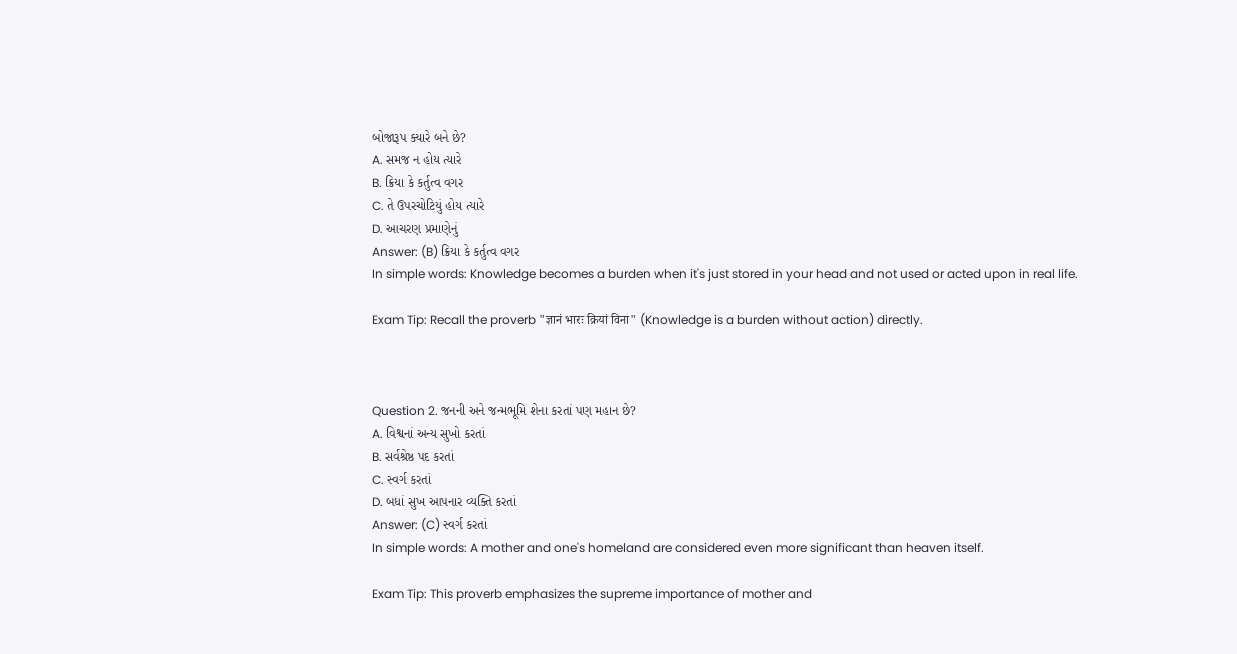બોજારૂપ ક્યારે બને છે?
A. સમજ ન હોય ત્યારે
B. ક્રિયા કે કર્તુત્વ વગર
C. તે ઉપરચોટિયું હોય ત્યારે
D. આચરણ પ્રમાણેનું
Answer: (B) ક્રિયા કે કર્તુત્વ વગર
In simple words: Knowledge becomes a burden when it's just stored in your head and not used or acted upon in real life.

Exam Tip: Recall the proverb "ज्ञानं भारः क्रियां विना" (Knowledge is a burden without action) directly.



Question 2. જનની અને જન્મભૂમિ શેના કરતાં પણ મહાન છે?
A. વિશ્વનાં અન્ય સુખો કરતાં
B. સર્વશ્રેષ્ઠ પદ કરતાં
C. સ્વર્ગ કરતાં
D. બધાં સુખ આપનાર વ્યક્તિ કરતાં
Answer: (C) સ્વર્ગ કરતાં
In simple words: A mother and one's homeland are considered even more significant than heaven itself.

Exam Tip: This proverb emphasizes the supreme importance of mother and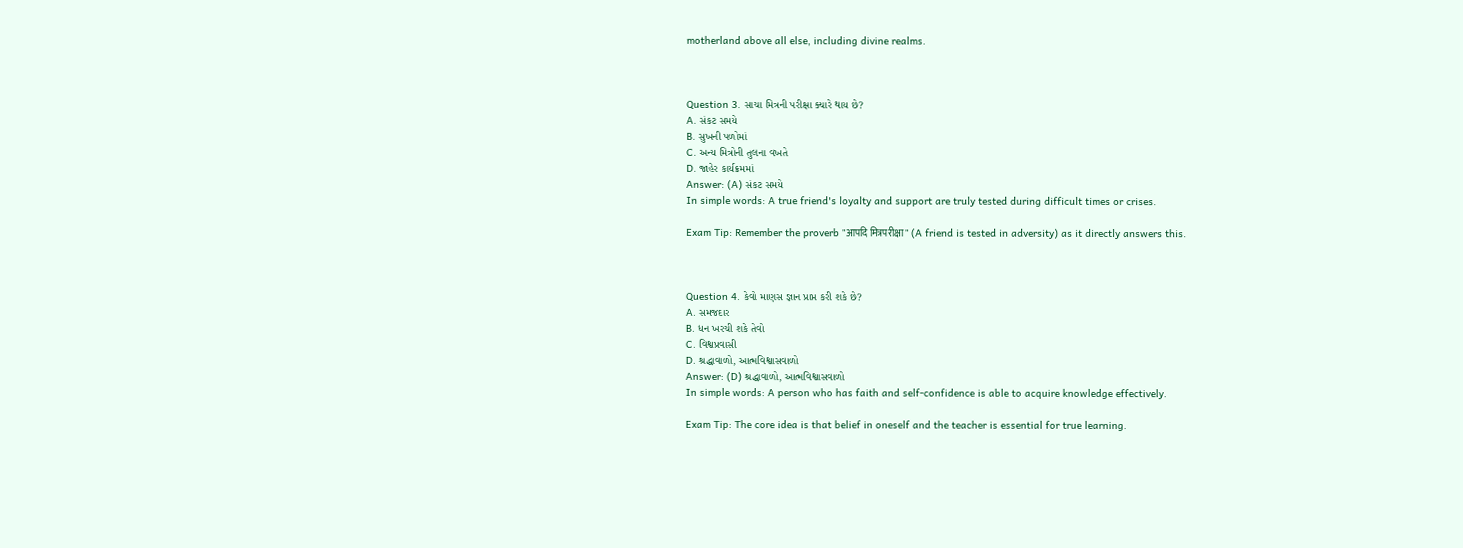motherland above all else, including divine realms.



Question 3. સાચા મિત્રની પરીક્ષા ક્યારે થાય છે?
A. સંકટ સમયે
B. સુખની પળોમાં
C. અન્ય મિત્રોની તુલના વખતે
D. જાહેર કાર્યક્રમમાં
Answer: (A) સંકટ સમયે
In simple words: A true friend's loyalty and support are truly tested during difficult times or crises.

Exam Tip: Remember the proverb "आपदि मित्रपरीक्षा" (A friend is tested in adversity) as it directly answers this.



Question 4. કેવો માણસ જ્ઞાન પ્રાપ્ત કરી શકે છે?
A. સમજદાર
B. ધન ખરચી શકે તેવો
C. વિશ્વપ્રવાસી
D. શ્રદ્ધાવાળો, આત્મવિશ્વાસવાળો
Answer: (D) શ્રદ્ધાવાળો, આત્મવિશ્વાસવાળો
In simple words: A person who has faith and self-confidence is able to acquire knowledge effectively.

Exam Tip: The core idea is that belief in oneself and the teacher is essential for true learning.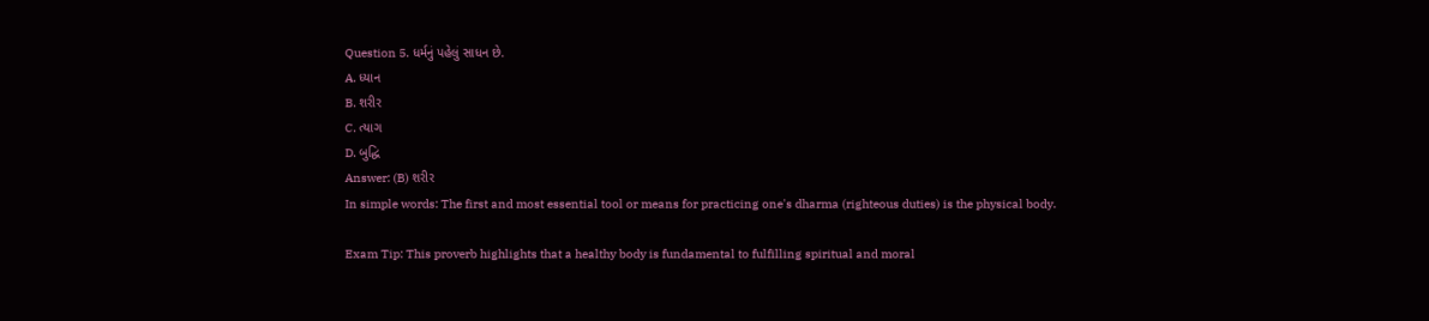Question 5. ધર્મનું પહેલું સાધન છે.
A. ધ્યાન
B. શરીર
C. ત્યાગ
D. બુદ્ધિ
Answer: (B) શરીર
In simple words: The first and most essential tool or means for practicing one's dharma (righteous duties) is the physical body.

Exam Tip: This proverb highlights that a healthy body is fundamental to fulfilling spiritual and moral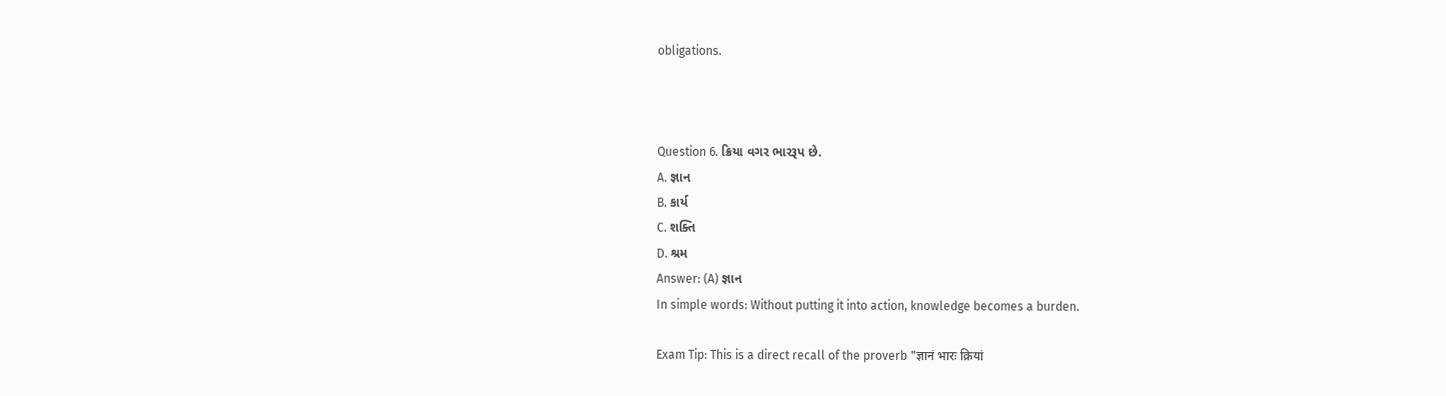obligations.



Question 6. ક્રિયા વગર ભારરૂપ છે.
A. જ્ઞાન
B. કાર્ય
C. શક્તિ
D. શ્રમ
Answer: (A) જ્ઞાન
In simple words: Without putting it into action, knowledge becomes a burden.

Exam Tip: This is a direct recall of the proverb "ज्ञानं भारः क्रियां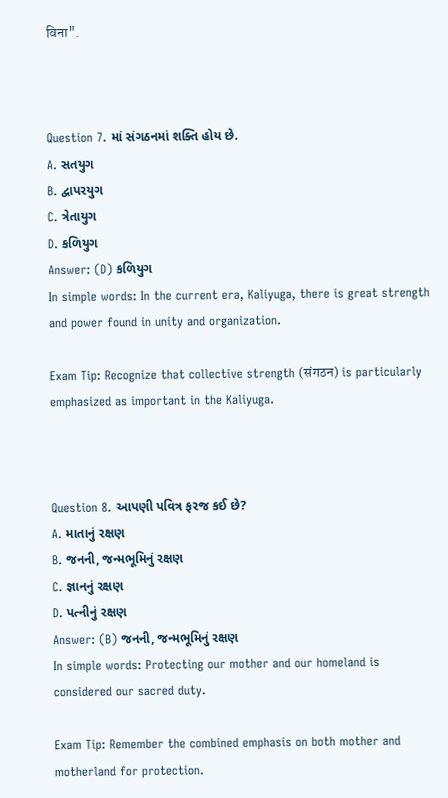विना".



Question 7. માં સંગઠનમાં શક્તિ હોય છે.
A. સતયુગ
B. દ્વાપરયુગ
C. ત્રેતાયુગ
D. કળિયુગ
Answer: (D) કળિયુગ
In simple words: In the current era, Kaliyuga, there is great strength and power found in unity and organization.

Exam Tip: Recognize that collective strength (संगठन) is particularly emphasized as important in the Kaliyuga.



Question 8. આપણી પવિત્ર ફરજ કઈ છે?
A. માતાનું રક્ષણ
B. જનની, જન્મભૂમિનું રક્ષણ
C. જ્ઞાનનું રક્ષણ
D. પત્નીનું રક્ષણ
Answer: (B) જનની, જન્મભૂમિનું રક્ષણ
In simple words: Protecting our mother and our homeland is considered our sacred duty.

Exam Tip: Remember the combined emphasis on both mother and motherland for protection.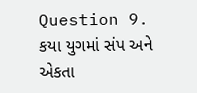Question 9. કયા યુગમાં સંપ અને એકતા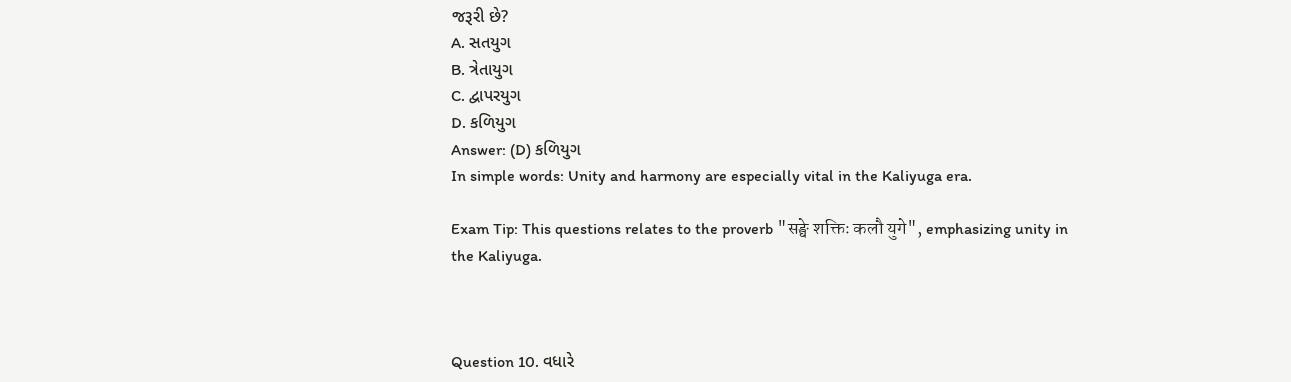જરૂરી છે?
A. સતયુગ
B. ત્રેતાયુગ
C. દ્વાપરયુગ
D. કળિયુગ
Answer: (D) કળિયુગ
In simple words: Unity and harmony are especially vital in the Kaliyuga era.

Exam Tip: This questions relates to the proverb "सङ्घे शक्तिः कलौ युगे", emphasizing unity in the Kaliyuga.



Question 10. વધારે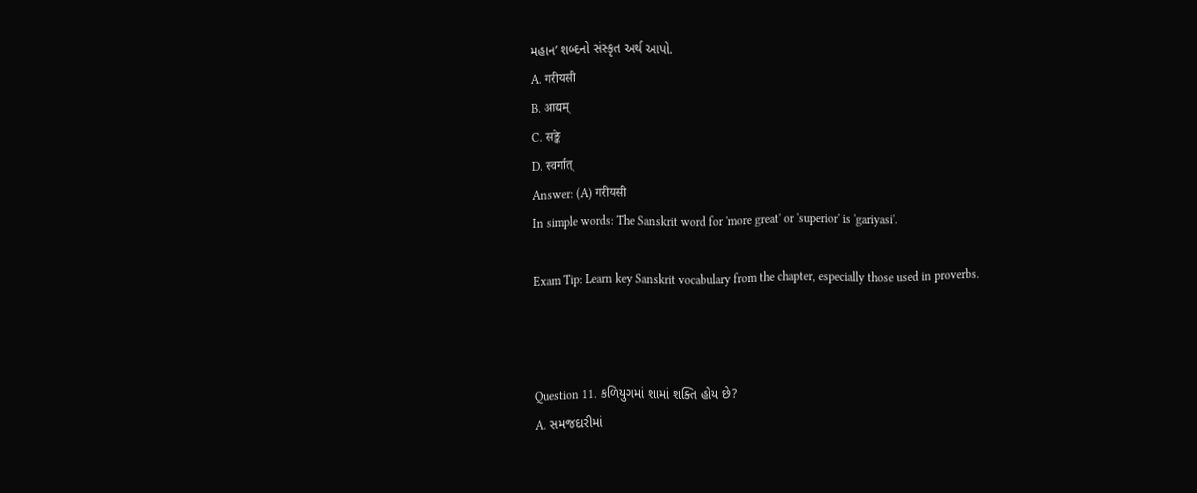મહાન’ શબ્દનો સંસ્કૃત અર્થ આપો.
A. गरीयसी
B. आद्यम्
C. सङ्के
D. स्वर्गात्
Answer: (A) गरीयसी
In simple words: The Sanskrit word for 'more great' or 'superior' is 'gariyasi'.

Exam Tip: Learn key Sanskrit vocabulary from the chapter, especially those used in proverbs.



Question 11. કળિયુગમાં શામાં શક્તિ હોય છે?
A. સમજદારીમાં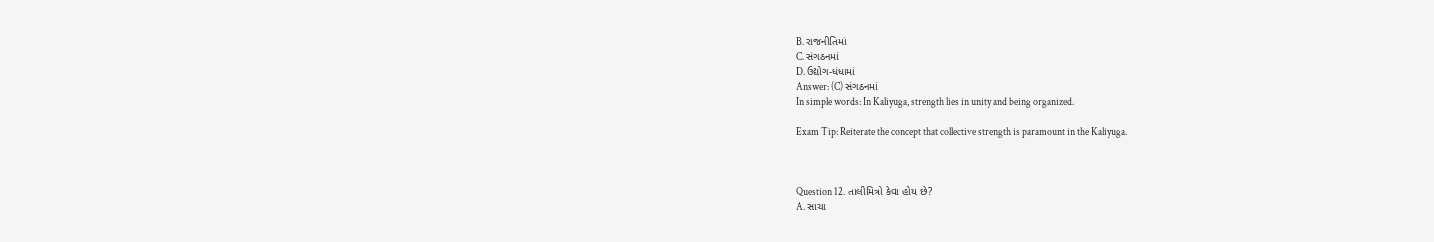B. રાજનીતિમાં
C. સંગઠનમાં
D. ઉદ્યોગ-ધંધામાં
Answer: (C) સંગઠનમાં
In simple words: In Kaliyuga, strength lies in unity and being organized.

Exam Tip: Reiterate the concept that collective strength is paramount in the Kaliyuga.



Question 12. તાલીમિત્રો કેવા હોય છે?
A. સાચા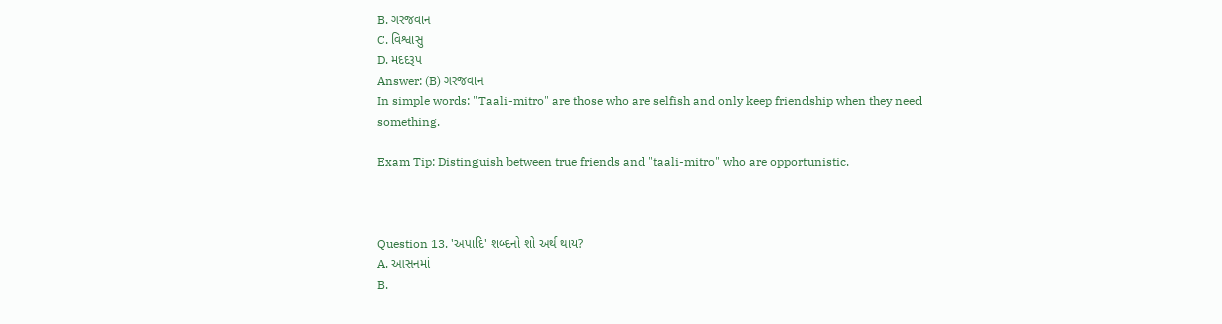B. ગરજવાન
C. વિશ્વાસુ
D. મદદરૂપ
Answer: (B) ગરજવાન
In simple words: "Taali-mitro" are those who are selfish and only keep friendship when they need something.

Exam Tip: Distinguish between true friends and "taali-mitro" who are opportunistic.



Question 13. 'અપાદિ' શબ્દનો શો અર્થ થાય?
A. આસનમાં
B.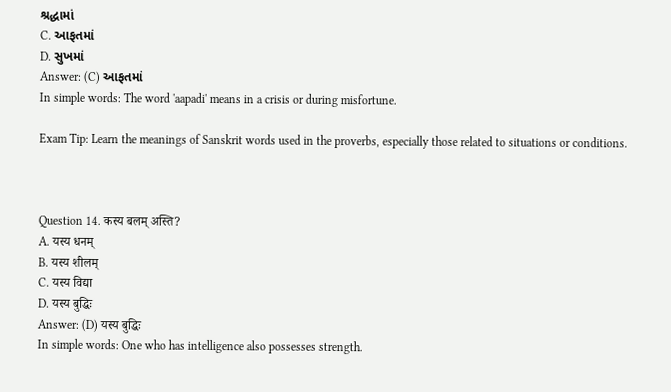શ્રદ્ધામાં
C. આફતમાં
D. સુખમાં
Answer: (C) આફતમાં
In simple words: The word 'aapadi' means in a crisis or during misfortune.

Exam Tip: Learn the meanings of Sanskrit words used in the proverbs, especially those related to situations or conditions.



Question 14. कस्य बलम् अस्ति?
A. यस्य धनम्
B. यस्य शीलम्
C. यस्य विद्या
D. यस्य बुद्धिः
Answer: (D) यस्य बुद्धिः
In simple words: One who has intelligence also possesses strength.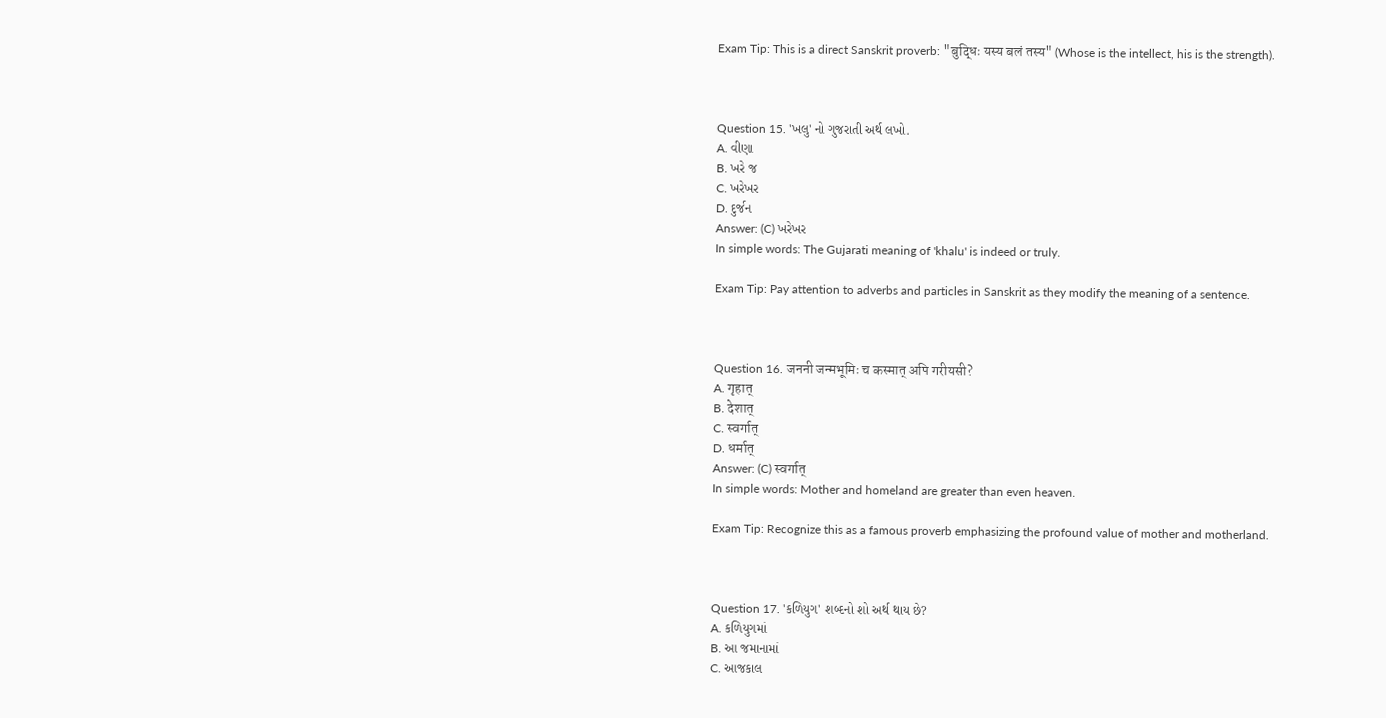Exam Tip: This is a direct Sanskrit proverb: "बुद्धिः यस्य बलं तस्य" (Whose is the intellect, his is the strength).



Question 15. 'ખલુ' નો ગુજરાતી અર્થ લખો.
A. વીણા
B. ખરે જ
C. ખરેખર
D. દુર્જન
Answer: (C) ખરેખર
In simple words: The Gujarati meaning of 'khalu' is indeed or truly.

Exam Tip: Pay attention to adverbs and particles in Sanskrit as they modify the meaning of a sentence.



Question 16. जननी जन्मभूमिः च कस्मात् अपि गरीयसी?
A. गृहात्
B. देशात्
C. स्वर्गात्
D. धर्मात्
Answer: (C) स्वर्गात्
In simple words: Mother and homeland are greater than even heaven.

Exam Tip: Recognize this as a famous proverb emphasizing the profound value of mother and motherland.



Question 17. 'કળિયુગ' શબ્દનો શો અર્થ થાય છે?
A. કળિયુગમાં
B. આ જમાનામાં
C. આજકાલ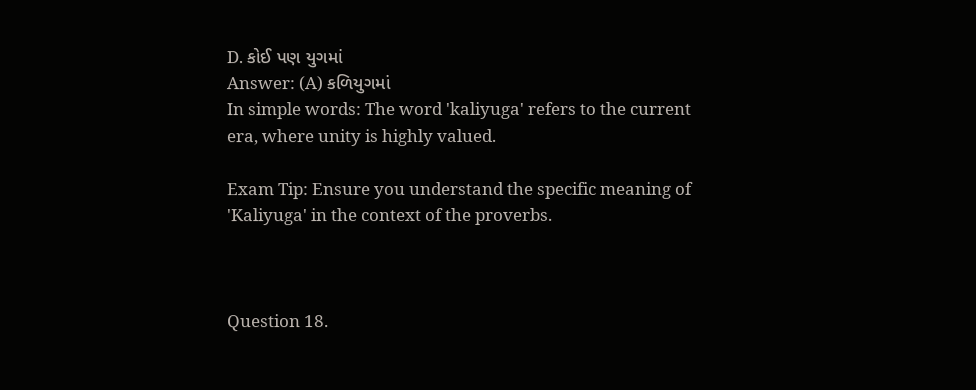D. કોઈ પણ યુગમાં
Answer: (A) કળિયુગમાં
In simple words: The word 'kaliyuga' refers to the current era, where unity is highly valued.

Exam Tip: Ensure you understand the specific meaning of 'Kaliyuga' in the context of the proverbs.



Question 18.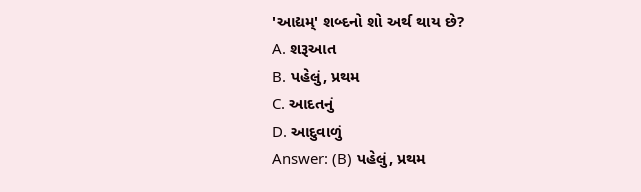'આદ્યમ્' શબ્દનો શો અર્થ થાય છે?
A. શરૂઆત
B. પહેલું, પ્રથમ
C. આદતનું
D. આદુવાળું
Answer: (B) પહેલું, પ્રથમ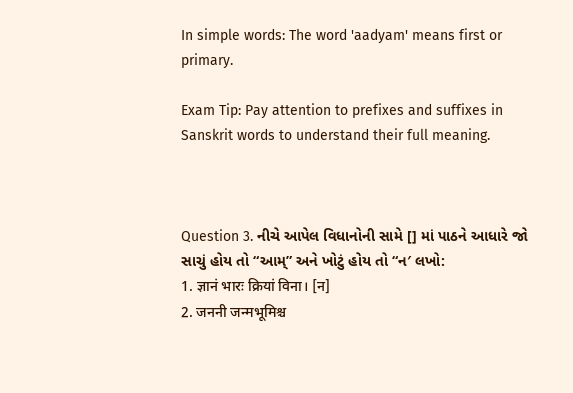In simple words: The word 'aadyam' means first or primary.

Exam Tip: Pay attention to prefixes and suffixes in Sanskrit words to understand their full meaning.



Question 3. નીચે આપેલ વિધાનોની સામે [] માં પાઠને આધારે જો સાચું હોય તો “આમ્” અને ખોટું હોય તો “ન′ લખો:
1. ज्ञानं भारः क्रियां विना। [न]
2. जननी जन्मभूमिश्च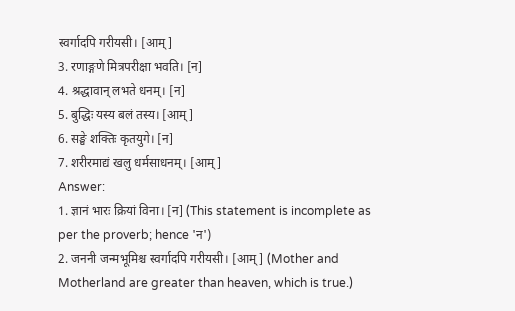स्वर्गादपि गरीयसी। [आम्]
3. रणाङ्गणे मित्रपरीक्षा भवति। [न]
4. श्रद्धावान् लभते धनम्। [न]
5. बुद्धिः यस्य बलं तस्य। [आम्]
6. सङ्घे शक्तिः कृतयुगे। [न]
7. शरीरमाद्यं खलु धर्मसाधनम्। [आम्]
Answer:
1. ज्ञानं भारः क्रियां विना। [न] (This statement is incomplete as per the proverb; hence 'न')
2. जननी जन्मभूमिश्च स्वर्गादपि गरीयसी। [आम्] (Mother and Motherland are greater than heaven, which is true.)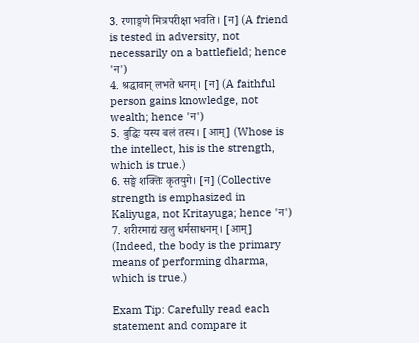3. रणाङ्गणे मित्रपरीक्षा भवति। [न] (A friend is tested in adversity, not necessarily on a battlefield; hence 'न')
4. श्रद्धावान् लभते धनम्। [न] (A faithful person gains knowledge, not wealth; hence 'न')
5. बुद्धिः यस्य बलं तस्य। [आम्] (Whose is the intellect, his is the strength, which is true.)
6. सङ्घे शक्तिः कृतयुगे। [न] (Collective strength is emphasized in Kaliyuga, not Kritayuga; hence 'न')
7. शरीरमाद्यं खलु धर्मसाधनम्। [आम्] (Indeed, the body is the primary means of performing dharma, which is true.)

Exam Tip: Carefully read each statement and compare it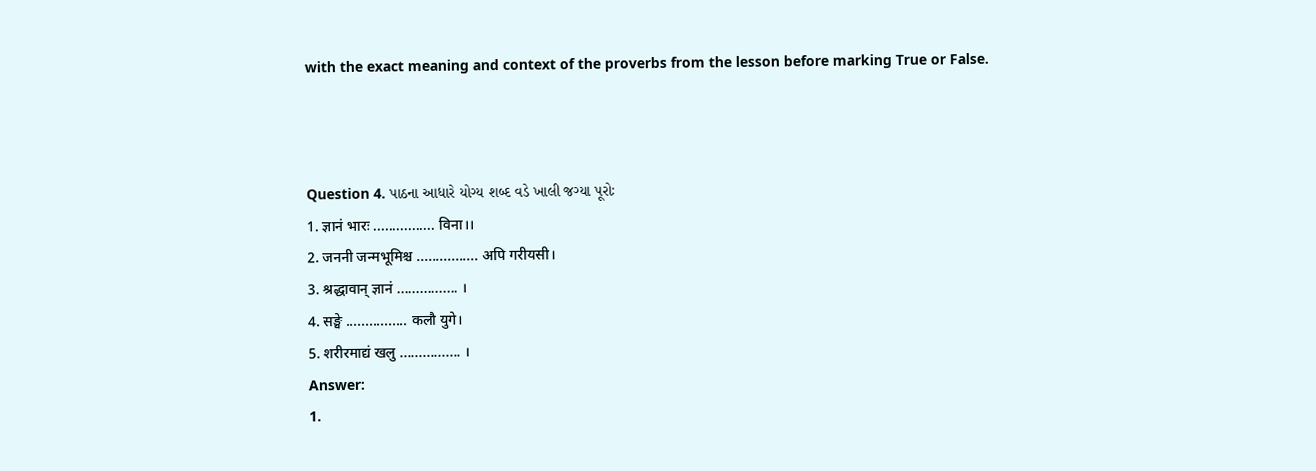with the exact meaning and context of the proverbs from the lesson before marking True or False.



Question 4. પાઠના આધારે યોગ્ય શબ્દ વડે ખાલી જગ્યા પૂરોઃ
1. ज्ञानं भारः ................ विना।।
2. जननी जन्मभूमिश्च ................ अपि गरीयसी।
3. श्रद्धावान् ज्ञानं ................ ।
4. सङ्घे ................ कलौ युगे।
5. शरीरमाद्यं खलु ................ ।
Answer:
1.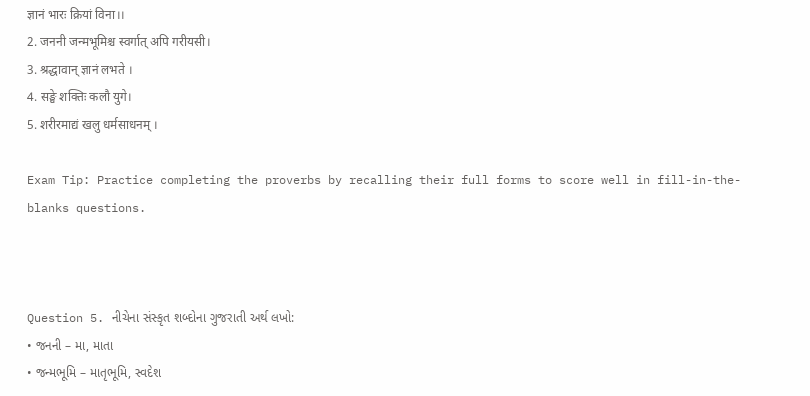ज्ञानं भारः क्रियां विना।।
2. जननी जन्मभूमिश्च स्वर्गात् अपि गरीयसी।
3. श्रद्धावान् ज्ञानं लभते ।
4. सङ्घे शक्तिः कलौ युगे।
5. शरीरमाद्यं खलु धर्मसाधनम् ।

Exam Tip: Practice completing the proverbs by recalling their full forms to score well in fill-in-the-blanks questions.



Question 5. નીચેના સંસ્કૃત શબ્દોના ગુજરાતી અર્થ લખો:
• જનની – મા, માતા
• જન્મભૂમિ – માતૃભૂમિ, સ્વદેશ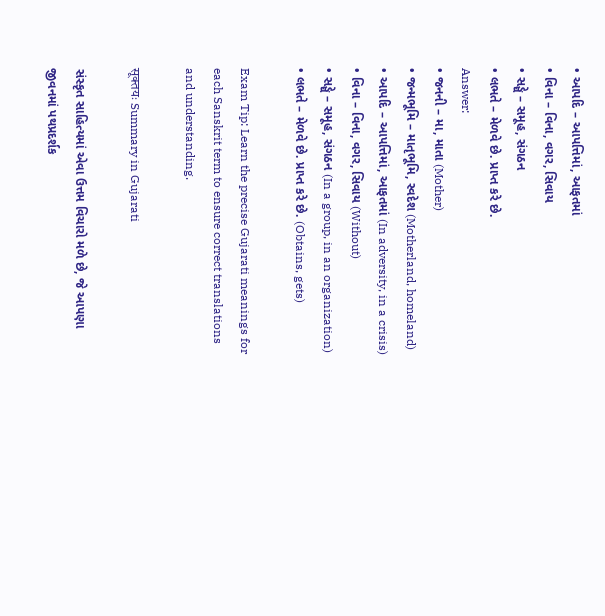• આપદિ – આપત્તિમાં, આફતમાં
• વિના – વિના, વગર, સિવાય
• સઙ્ઘે – સમૂહ, સંગઠન
• લભતે – મેળવે છે. પ્રાપ્ત કરે છે.
Answer:
• જનની – મા, માતા (Mother)
• જન્મભૂમિ – માતૃભૂમિ, સ્વદેશ (Motherland, homeland)
• આપદિ – આપત્તિમાં, આફતમાં (In adversity, in a crisis)
• વિના – વિના, વગર, સિવાય (Without)
• સઙ્ઘે – સમૂહ, સંગઠન (In a group, in an organization)
• લભતે – મેળવે છે. પ્રાપ્ત કરે છે. (Obtains, gets)

Exam Tip: Learn the precise Gujarati meanings for each Sanskrit term to ensure correct translations and understanding.

सूक्तयः Summary in Gujarati

સંસ્કૃત સાહિત્યમાં એવા ઉત્તમ વિચારો મળે છે, જે આપણા જીવનમાં પથપ્રદર્શક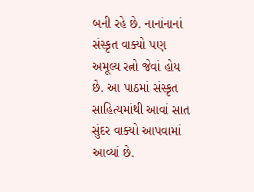બની રહે છે. નાનાંનાનાં સંસ્કૃત વાક્યો પણ અમૂલ્ય રત્નો જેવાં હોય છે. આ પાઠમાં સંસ્કૃત સાહિત્યમાંથી આવાં સાત સુંદર વાક્યો આપવામાં આવ્યાં છે.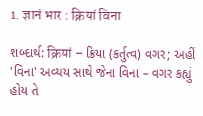1. ज्ञानं भार : क्रियां विना

શબ્દાર્થ: क्रियां – ક્રિયા (કર્તુત્વ) વગર; અહીં 'વિના' અવ્યય સાથે જેના વિના – વગર કહ્યું હોય તે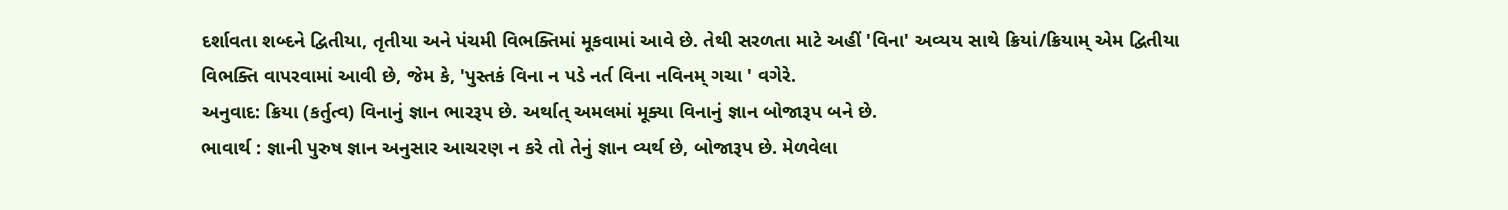દર્શાવતા શબ્દને દ્વિતીયા, તૃતીયા અને પંચમી વિભક્તિમાં મૂકવામાં આવે છે. તેથી સરળતા માટે અહીં 'વિના' અવ્યય સાથે ક્રિયાં/ક્રિયામ્ એમ દ્વિતીયા વિભક્તિ વાપરવામાં આવી છે, જેમ કે, 'પુસ્તકં વિના ન પડે નર્ત વિના નવિનમ્ ગચા ' વગેરે.
અનુવાદ: ક્રિયા (કર્તુત્વ) વિનાનું જ્ઞાન ભારરૂપ છે. અર્થાત્ અમલમાં મૂક્યા વિનાનું જ્ઞાન બોજારૂપ બને છે.
ભાવાર્થ : જ્ઞાની પુરુષ જ્ઞાન અનુસાર આચરણ ન કરે તો તેનું જ્ઞાન વ્યર્થ છે, બોજારૂપ છે. મેળવેલા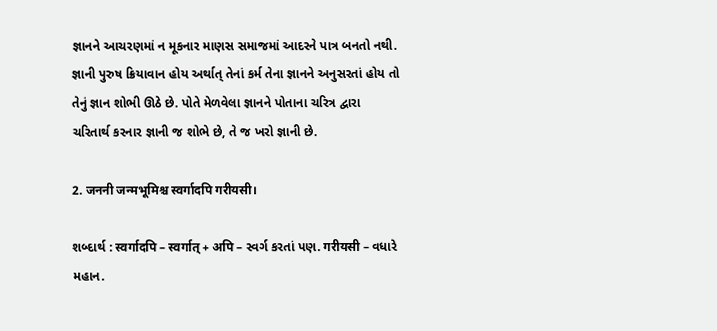જ્ઞાનને આચરણમાં ન મૂકનાર માણસ સમાજમાં આદરને પાત્ર બનતો નથી. જ્ઞાની પુરુષ ક્રિયાવાન હોય અર્થાત્ તેનાં કર્મ તેના જ્ઞાનને અનુસરતાં હોય તો તેનું જ્ઞાન શોભી ઊઠે છે. પોતે મેળવેલા જ્ઞાનને પોતાના ચરિત્ર દ્વારા ચરિતાર્થ કરનાર જ્ઞાની જ શોભે છે, તે જ ખરો જ્ઞાની છે.

2. जननी जन्मभूमिश्च स्वर्गादपि गरीयसी।

શબ્દાર્થ : स्वर्गादपि – स्वर्गात् + अपि – સ્વર્ગ કરતાં પણ. गरीयसी – વધારે મહાન.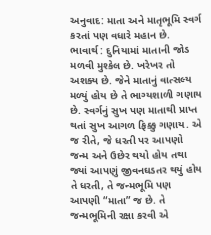અનુવાદ: માતા અને માતૃભૂમિ સ્વર્ગ કરતાં પણ વધારે મહાન છે.
ભાવાર્થ : દુનિયામાં માતાની જોડ મળવી મુશ્કેલ છે. ખરેખર તો અશક્ય છે. જેને માતાનું વાત્સલ્ય મળ્યું હોય છે તે ભાગ્યશાળી ગણાય છે. સ્વર્ગનું સુખ પણ માતાથી પ્રાપ્ત થતાં સુખ આગળ ફિક્કુ ગણાય. એ જ રીતે, જે ધરતી પર આપણો જન્મ અને ઉછેર થયો હોય તથા જ્યાં આપણું જીવનઘડતર થયું હોય તે ધરતી, તે જન્મભૂમિ પણ આપણી “માતા” જ છે. તે જન્મભૂમિની રક્ષા કરવી એ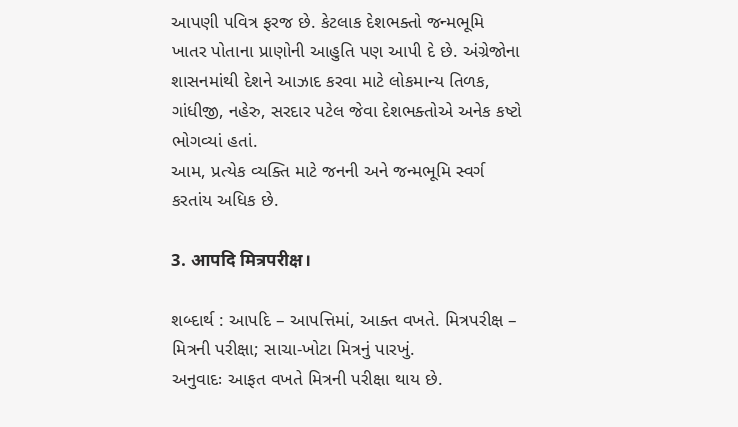આપણી પવિત્ર ફરજ છે. કેટલાક દેશભક્તો જન્મભૂમિ ખાતર પોતાના પ્રાણોની આહુતિ પણ આપી દે છે. અંગ્રેજોના શાસનમાંથી દેશને આઝાદ કરવા માટે લોકમાન્ય તિળક, ગાંધીજી, નહેરુ, સરદાર પટેલ જેવા દેશભક્તોએ અનેક કષ્ટો ભોગવ્યાં હતાં.
આમ, પ્રત્યેક વ્યક્તિ માટે જનની અને જન્મભૂમિ સ્વર્ગ કરતાંય અધિક છે.

3. आपदि मित्रपरीक्ष।

શબ્દાર્થ : આપદિ – આપત્તિમાં, આક્ત વખતે. મિત્રપરીક્ષ – મિત્રની પરીક્ષા; સાચા-ખોટા મિત્રનું પારખું.
અનુવાદઃ આફત વખતે મિત્રની પરીક્ષા થાય છે.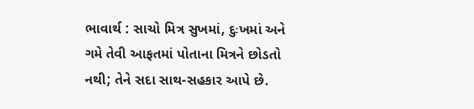ભાવાર્થ : સાચો મિત્ર સુખમાં, દુઃખમાં અને ગમે તેવી આફતમાં પોતાના મિત્રને છોડતો નથી; તેને સદા સાથ-સહકાર આપે છે.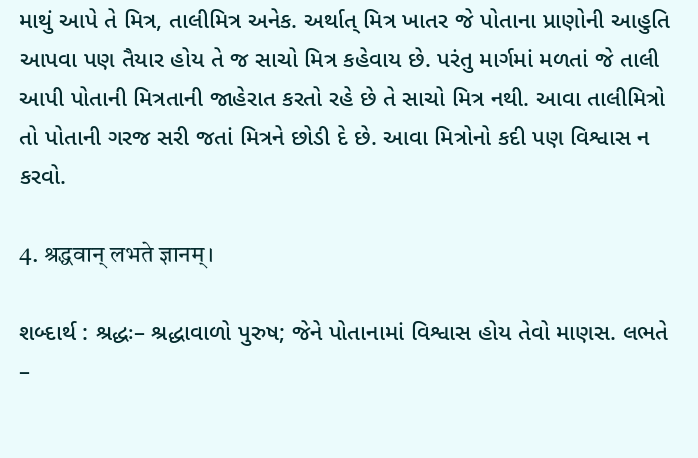માથું આપે તે મિત્ર, તાલીમિત્ર અનેક. અર્થાત્ મિત્ર ખાતર જે પોતાના પ્રાણોની આહુતિ આપવા પણ તૈયાર હોય તે જ સાચો મિત્ર કહેવાય છે. પરંતુ માર્ગમાં મળતાં જે તાલી આપી પોતાની મિત્રતાની જાહેરાત કરતો રહે છે તે સાચો મિત્ર નથી. આવા તાલીમિત્રો તો પોતાની ગરજ સરી જતાં મિત્રને છોડી દે છે. આવા મિત્રોનો કદી પણ વિશ્વાસ ન કરવો.

4. श्रद्धवान् लभते ज्ञानम्।

શબ્દાર્થ : શ્રદ્ધઃ– શ્રદ્ધાવાળો પુરુષ; જેને પોતાનામાં વિશ્વાસ હોય તેવો માણસ. લભતે –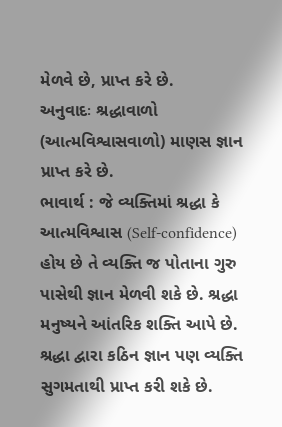મેળવે છે, પ્રાપ્ત કરે છે.
અનુવાદઃ શ્રદ્ધાવાળો (આત્મવિશ્વાસવાળો) માણસ જ્ઞાન પ્રાપ્ત કરે છે.
ભાવાર્થ : જે વ્યક્તિમાં શ્રદ્ધા કે આત્મવિશ્વાસ (Self-confidence) હોય છે તે વ્યક્તિ જ પોતાના ગુરુ પાસેથી જ્ઞાન મેળવી શકે છે. શ્રદ્ધા મનુષ્યને આંતરિક શક્તિ આપે છે. શ્રદ્ધા દ્વારા કઠિન જ્ઞાન પણ વ્યક્તિ સુગમતાથી પ્રાપ્ત કરી શકે છે.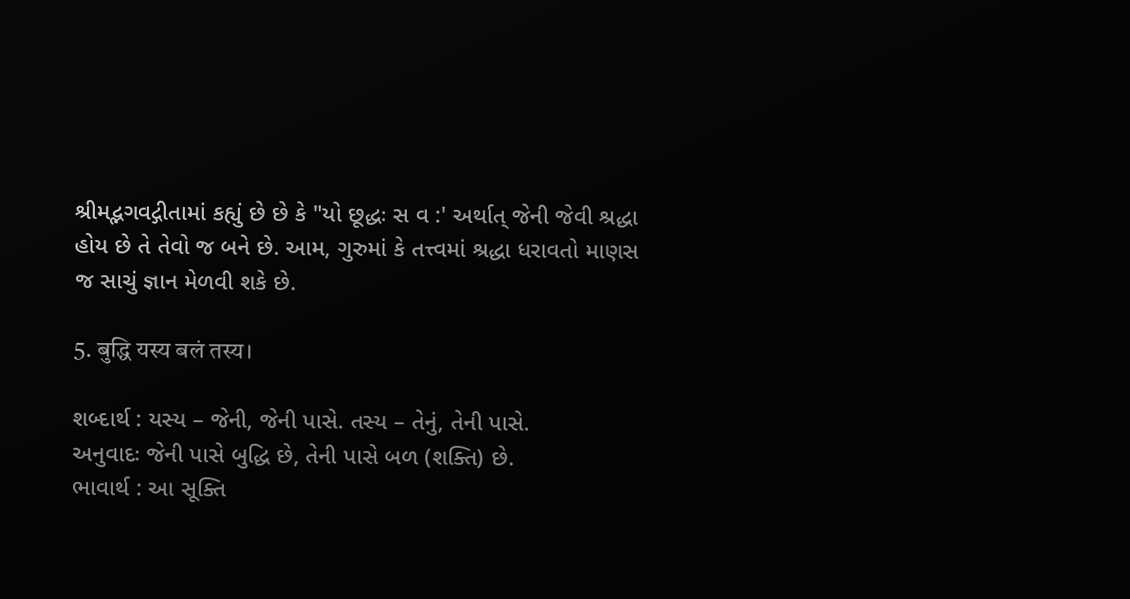શ્રીમદ્ભગવદ્ગીતામાં કહ્યું છે છે કે "યો છૂદ્ધઃ સ વ :' અર્થાત્ જેની જેવી શ્રદ્ધા હોય છે તે તેવો જ બને છે. આમ, ગુરુમાં કે તત્ત્વમાં શ્રદ્ધા ધરાવતો માણસ જ સાચું જ્ઞાન મેળવી શકે છે.

5. बुद्धि यस्य बलं तस्य।

શબ્દાર્થ : યસ્ય – જેની, જેની પાસે. તસ્ય – તેનું, તેની પાસે.
અનુવાદઃ જેની પાસે બુદ્ધિ છે, તેની પાસે બળ (શક્તિ) છે.
ભાવાર્થ : આ સૂક્તિ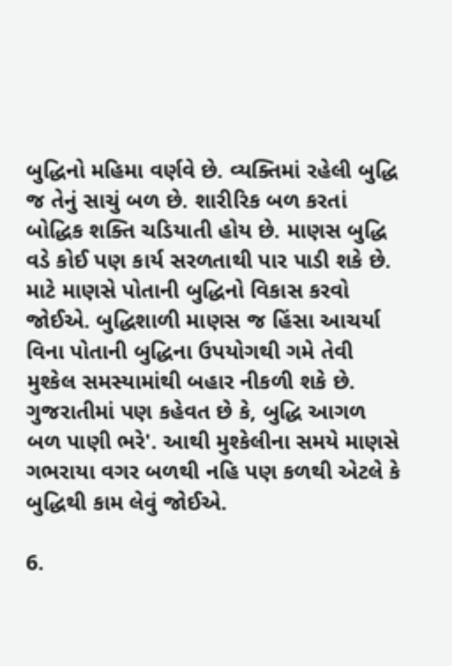બુદ્ધિનો મહિમા વર્ણવે છે. વ્યક્તિમાં રહેલી બુદ્ધિ જ તેનું સાચું બળ છે. શારીરિક બળ કરતાં બોદ્ધિક શક્તિ ચડિયાતી હોય છે. માણસ બુદ્ધિ વડે કોઈ પણ કાર્ય સરળતાથી પાર પાડી શકે છે. માટે માણસે પોતાની બુદ્ધિનો વિકાસ કરવો જોઈએ. બુદ્ધિશાળી માણસ જ હિંસા આચર્યા વિના પોતાની બુદ્ધિના ઉપયોગથી ગમે તેવી મુશ્કેલ સમસ્યામાંથી બહાર નીકળી શકે છે. ગુજરાતીમાં પણ કહેવત છે કે, બુદ્ધિ આગળ બળ પાણી ભરે'. આથી મુશ્કેલીના સમયે માણસે ગભરાયા વગર બળથી નહિ પણ કળથી એટલે કે બુદ્ધિથી કામ લેવું જોઈએ.

6.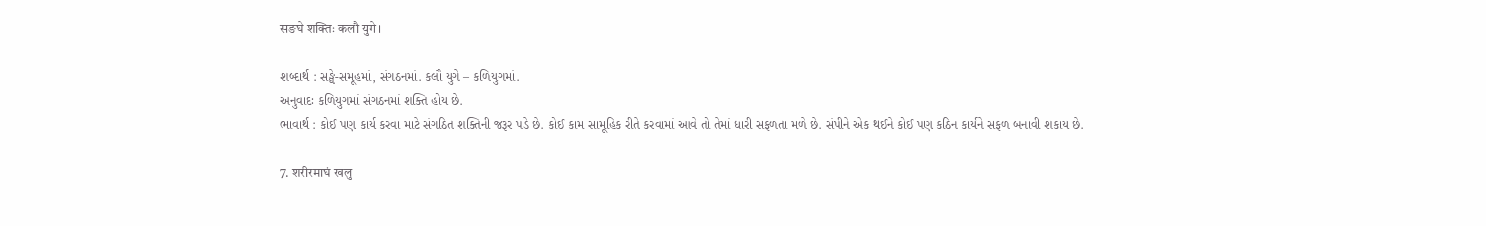सङघे शक्तिः कलौ युगे।

શબ્દાર્થ : સઙ્ઘે-સમૂહમાં, સંગઠનમાં. કલૌ યુગે – કળિયુગમાં.
અનુવાદઃ કળિયુગમાં સંગઠનમાં શક્તિ હોય છે.
ભાવાર્થ : કોઈ પણ કાર્ય કરવા માટે સંગઠિત શક્તિની જરૂર પડે છે. કોઈ કામ સામૂહિક રીતે કરવામાં આવે તો તેમાં ધારી સફળતા મળે છે. સંપીને એક થઈને કોઈ પણ કઠિન કાર્યને સફળ બનાવી શકાય છે.

7. शरीरमाघं खलु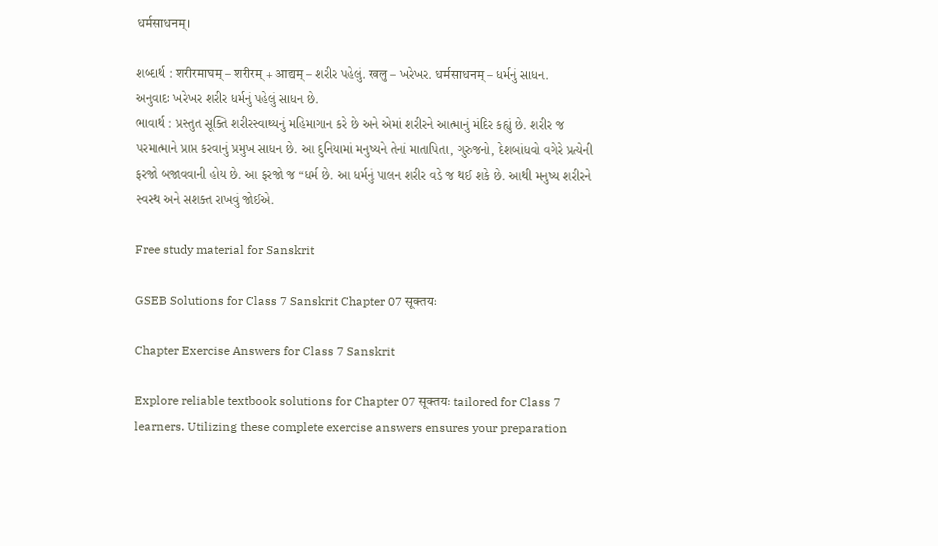धर्मसाधनम्।

શબ્દાર્થ : शरीरमाघम् – शरीरम् + आद्यम् – શરીર પહેલું. खलु – ખરેખર. धर्मसाधनम् – ધર્મનું સાધન.
અનુવાદઃ ખરેખર શરીર ધર્મનું પહેલું સાધન છે.
ભાવાર્થ : પ્રસ્તુત સૂક્તિ શરીરસ્વાથ્યનું મહિમાગાન કરે છે અને એમાં શરીરને આત્માનું મંદિર કહ્યું છે. શરીર જ પરમાત્માને પ્રાપ્ત કરવાનું પ્રમુખ સાધન છે. આ દુનિયામાં મનુષ્યને તેનાં માતાપિતા, ગુરુજનો, દેશબાંધવો વગેરે પ્રત્યેની ફરજો બજાવવાની હોય છે. આ ફરજો જ “ધર્મ છે. આ ધર્મનું પાલન શરીર વડે જ થઈ શકે છે. આથી મનુષ્ય શરીરને સ્વસ્થ અને સશક્ત રાખવું જોઈએ.

Free study material for Sanskrit

GSEB Solutions for Class 7 Sanskrit Chapter 07 सूक्तयः

Chapter Exercise Answers for Class 7 Sanskrit

Explore reliable textbook solutions for Chapter 07 सूक्तयः tailored for Class 7 learners. Utilizing these complete exercise answers ensures your preparation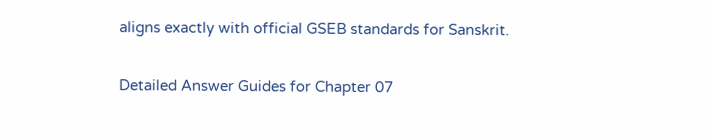aligns exactly with official GSEB standards for Sanskrit.

Detailed Answer Guides for Chapter 07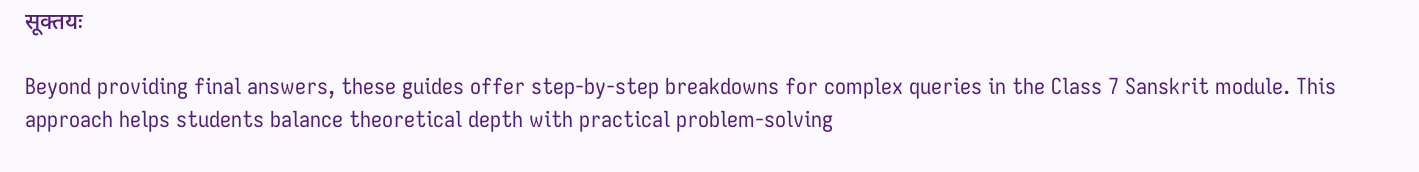सूक्तयः

Beyond providing final answers, these guides offer step-by-step breakdowns for complex queries in the Class 7 Sanskrit module. This approach helps students balance theoretical depth with practical problem-solving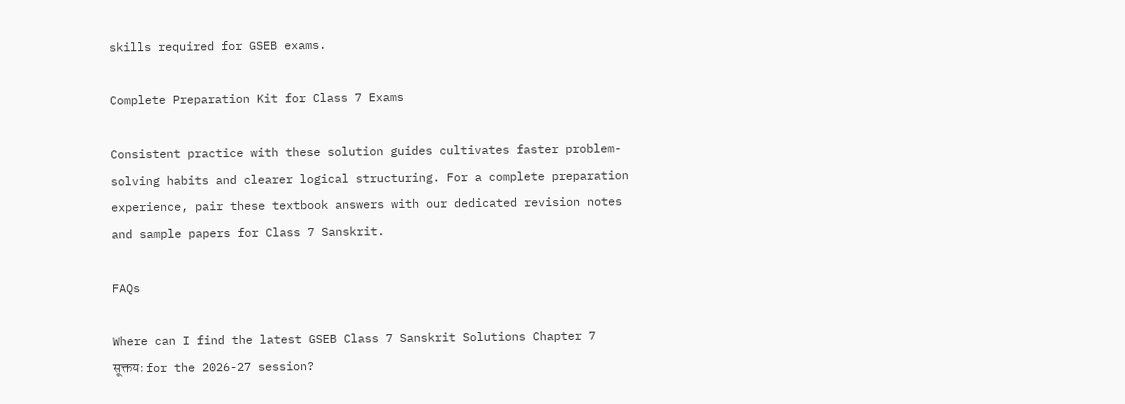skills required for GSEB exams.

Complete Preparation Kit for Class 7 Exams

Consistent practice with these solution guides cultivates faster problem-solving habits and clearer logical structuring. For a complete preparation experience, pair these textbook answers with our dedicated revision notes and sample papers for Class 7 Sanskrit.

FAQs

Where can I find the latest GSEB Class 7 Sanskrit Solutions Chapter 7 सूक्तयः for the 2026-27 session?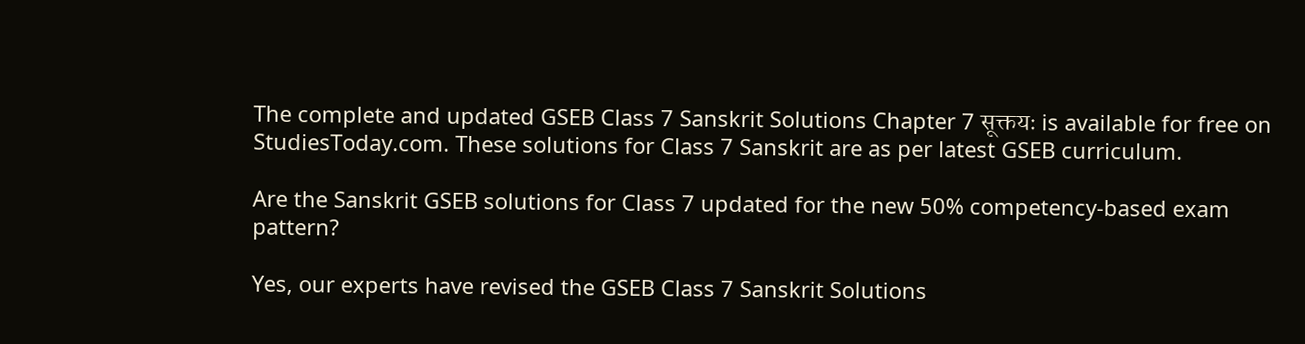The complete and updated GSEB Class 7 Sanskrit Solutions Chapter 7 सूक्तयः is available for free on StudiesToday.com. These solutions for Class 7 Sanskrit are as per latest GSEB curriculum.

Are the Sanskrit GSEB solutions for Class 7 updated for the new 50% competency-based exam pattern?

Yes, our experts have revised the GSEB Class 7 Sanskrit Solutions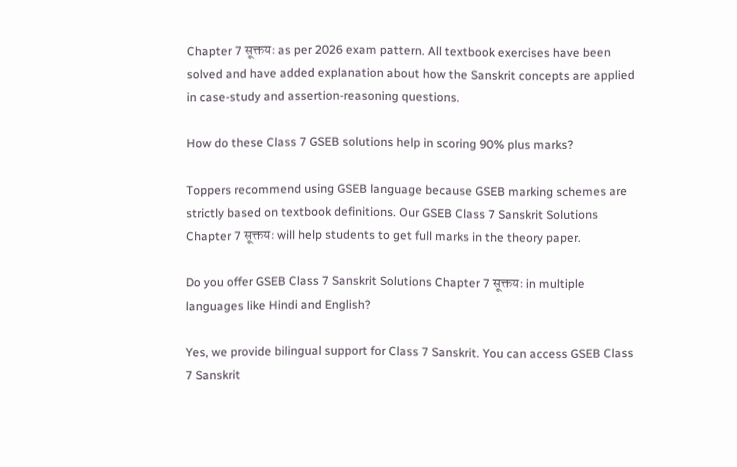Chapter 7 सूक्तयः as per 2026 exam pattern. All textbook exercises have been solved and have added explanation about how the Sanskrit concepts are applied in case-study and assertion-reasoning questions.

How do these Class 7 GSEB solutions help in scoring 90% plus marks?

Toppers recommend using GSEB language because GSEB marking schemes are strictly based on textbook definitions. Our GSEB Class 7 Sanskrit Solutions Chapter 7 सूक्तयः will help students to get full marks in the theory paper.

Do you offer GSEB Class 7 Sanskrit Solutions Chapter 7 सूक्तयः in multiple languages like Hindi and English?

Yes, we provide bilingual support for Class 7 Sanskrit. You can access GSEB Class 7 Sanskrit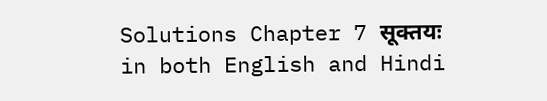Solutions Chapter 7 सूक्तयः in both English and Hindi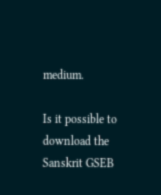medium.

Is it possible to download the Sanskrit GSEB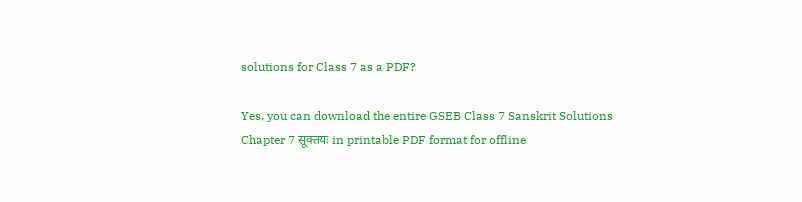solutions for Class 7 as a PDF?

Yes, you can download the entire GSEB Class 7 Sanskrit Solutions Chapter 7 सूक्तयः in printable PDF format for offline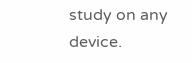study on any device.